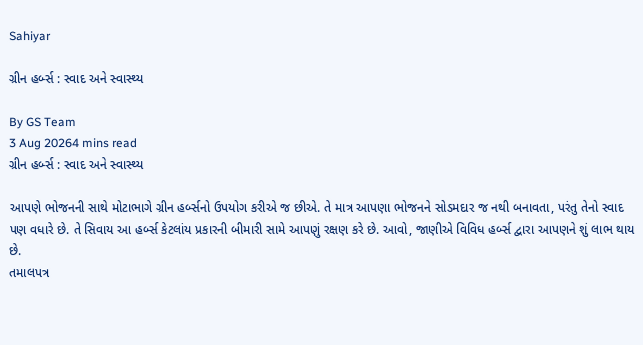Sahiyar

ગ્રીન હર્બ્સ : સ્વાદ અને સ્વાસ્થ્ય

By GS Team
3 Aug 20264 mins read
ગ્રીન હર્બ્સ : સ્વાદ અને સ્વાસ્થ્ય

આપણે ભોજનની સાથે મોટાભાગે ગ્રીન હર્બ્સનો ઉપયોગ કરીએ જ છીએ. તે માત્ર આપણા ભોજનને સોડમદાર જ નથી બનાવતા, પરંતુ તેનો સ્વાદ પણ વધારે છે. તે સિવાય આ હર્બ્સ કેટલાંય પ્રકારની બીમારી સામે આપણું રક્ષણ કરે છે. આવો, જાણીએ વિવિધ હર્બ્સ દ્વારા આપણને શું લાભ થાય છે.
તમાલપત્ર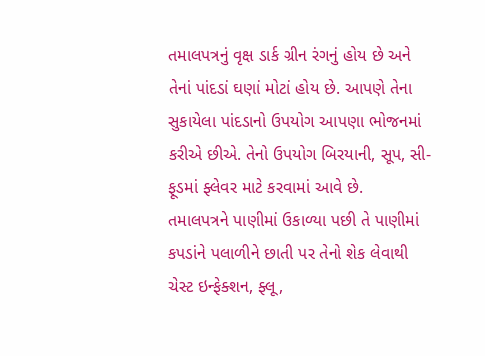તમાલપત્રનું વૃક્ષ ડાર્ક ગ્રીન રંગનું હોય છે અને તેનાં પાંદડાં ઘણાં મોટાં હોય છે. આપણે તેના સુકાયેલા પાંદડાનો ઉપયોગ આપણા ભોજનમાં કરીએ છીએ. તેનો ઉપયોગ બિરયાની, સૂપ, સી-ફૂડમાં ફ્લેવર માટે કરવામાં આવે છે.
તમાલપત્રને પાણીમાં ઉકાળ્યા પછી તે પાણીમાં કપડાંને પલાળીને છાતી પર તેનો શેક લેવાથી ચેસ્ટ ઇન્ફેક્શન, ફ્લૂ,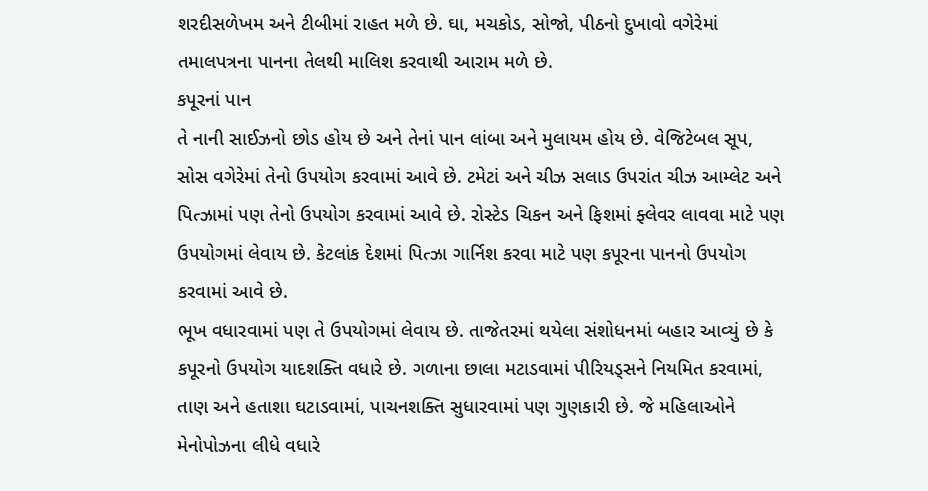શરદીસળેખમ અને ટીબીમાં રાહત મળે છે. ઘા, મચકોડ, સોજો, પીઠનો દુખાવો વગેરેમાં તમાલપત્રના પાનના તેલથી માલિશ કરવાથી આરામ મળે છે.
કપૂરનાં પાન
તે નાની સાઈઝનો છોડ હોય છે અને તેનાં પાન લાંબા અને મુલાયમ હોય છે. વેજિટેબલ સૂપ, સોસ વગેરેમાં તેનો ઉપયોગ કરવામાં આવે છે. ટમેટાં અને ચીઝ સલાડ ઉપરાંત ચીઝ આમ્લેટ અને પિત્ઝામાં પણ તેનો ઉપયોગ કરવામાં આવે છે. રોસ્ટેડ ચિકન અને ફિશમાં ફ્લેવર લાવવા માટે પણ ઉપયોગમાં લેવાય છે. કેટલાંક દેશમાં પિત્ઝા ગાર્નિશ કરવા માટે પણ કપૂરના પાનનો ઉપયોગ કરવામાં આવે છે.
ભૂખ વધારવામાં પણ તે ઉપયોગમાં લેવાય છે. તાજેતરમાં થયેલા સંશોધનમાં બહાર આવ્યું છે કે કપૂરનો ઉપયોગ યાદશક્તિ વધારે છે. ગળાના છાલા મટાડવામાં પીરિયડ્સને નિયમિત કરવામાં, તાણ અને હતાશા ઘટાડવામાં, પાચનશક્તિ સુધારવામાં પણ ગુણકારી છે. જે મહિલાઓને મેનોપોઝના લીધે વધારે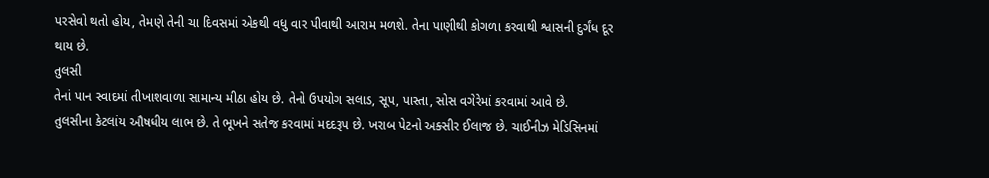પરસેવો થતો હોય, તેમણે તેની ચા દિવસમાં એકથી વધુ વાર પીવાથી આરામ મળશે. તેના પાણીથી કોગળા કરવાથી શ્વાસની દુર્ગંધ દૂર થાય છે.
તુલસી
તેનાં પાન સ્વાદમાં તીખાશવાળા સામાન્ય મીઠા હોય છે. તેનો ઉપયોગ સલાડ, સૂપ, પાસ્તા, સોસ વગેરેમાં કરવામાં આવે છે.
તુલસીના કેટલાંય ઔષધીય લાભ છે. તે ભૂખને સતેજ કરવામાં મદદરૂપ છે. ખરાબ પેટનો અક્સીર ઈલાજ છે. ચાઈનીઝ મેડિસિનમાં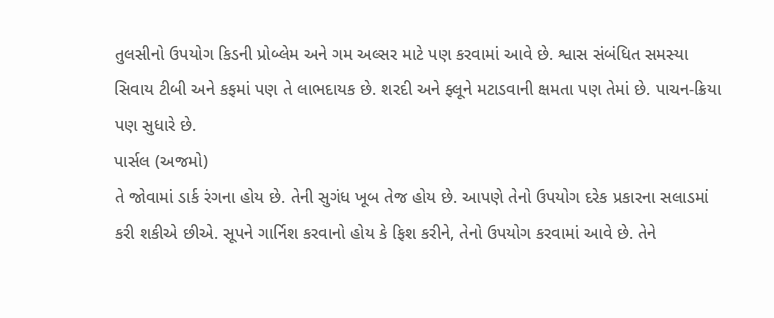તુલસીનો ઉપયોગ કિડની પ્રોબ્લેમ અને ગમ અલ્સર માટે પણ કરવામાં આવે છે. શ્વાસ સંબંધિત સમસ્યા સિવાય ટીબી અને કફમાં પણ તે લાભદાયક છે. શરદી અને ફ્લૂને મટાડવાની ક્ષમતા પણ તેમાં છે. પાચન-ક્રિયા પણ સુધારે છે.
પાર્સલ (અજમો)
તે જોવામાં ડાર્ક રંગના હોય છે. તેની સુગંધ ખૂબ તેજ હોય છે. આપણે તેનો ઉપયોગ દરેક પ્રકારના સલાડમાં કરી શકીએ છીએ. સૂપને ગાર્નિશ કરવાનો હોય કે ફિશ કરીને, તેનો ઉપયોગ કરવામાં આવે છે. તેને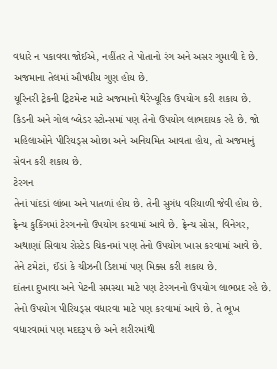વધારે ન પકાવવા જોઈએ, નહીંતર તે પોતાનો રંગ અને અસર ગુમાવી દે છે. અજમાના તેલમાં ઔષધીય ગુણ હોય છે.
યૂરિનરી ટ્રેકની ટ્રિટમેન્ટ માટે અજમાનો થેરેપ્યૂરિક ઉપયોગ કરી શકાય છે. કિડની અને ગોલ બ્લેડર સ્ટોન્સમાં પણ તેનો ઉપયોગ લાભદાયક રહે છે. જો મહિલાઓને પીરિયડ્સ ઓછા અને અનિયમિત આવતા હોય, તો અજમાનું સેવન કરી શકાય છે.
ટેરગન
તેનાં પાંદડાં લાંબા અને પાતળાં હોય છે. તેની સુગંધ વરિયાળી જેવી હોય છે. ફ્રેન્ચ કુકિંગમાં ટેરગનનો ઉપયોગ કરવામાં આવે છે. ફ્રેન્ચ સોસ, વિનેગર, અથાણાં સિવાય રોસ્ટેડ ચિકનમાં પણ તેનો ઉપયોગ ખાસ કરવામાં આવે છે. તેને ટમેટાં, ઈંડાં કે ચીઝની ડિશમાં પણ મિક્સ કરી શકાય છે.
દાંતના દુખાવા અને પેટની સમસ્યા માટે પણ ટેરગનનો ઉપયોગ લાભપ્રદ રહે છે. તેનો ઉપયોગ પીરિયડ્સ વધારવા માટે પણ કરવામાં આવે છે. તે ભૂખ વધારવામાં પણ મદદરૂપ છે અને શરીરમાંથી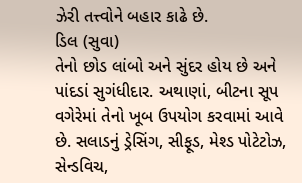ઝેરી તત્ત્વોને બહાર કાઢે છે.
ડિલ (સુવા)
તેનો છોડ લાંબો અને સુંદર હોય છે અને પાંદડાં સુગંધીદાર. અથાણાં, બીટના સૂપ વગેરેમાં તેનો ખૂબ ઉપયોગ કરવામાં આવે છે. સલાડનું ડ્રેસિંગ, સીફૂડ, મેશ્ડ પોટેટોઝ, સેન્ડવિચ,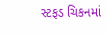સ્ટફડ ચિકનમાં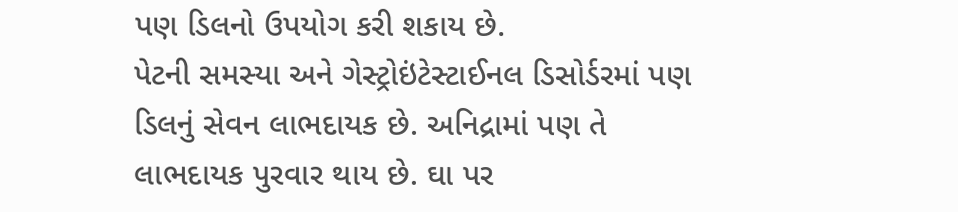પણ ડિલનો ઉપયોગ કરી શકાય છે.
પેટની સમસ્યા અને ગેસ્ટ્રોઇંટેસ્ટાઈનલ ડિસોર્ડરમાં પણ ડિલનું સેવન લાભદાયક છે. અનિદ્રામાં પણ તે લાભદાયક પુરવાર થાય છે. ઘા પર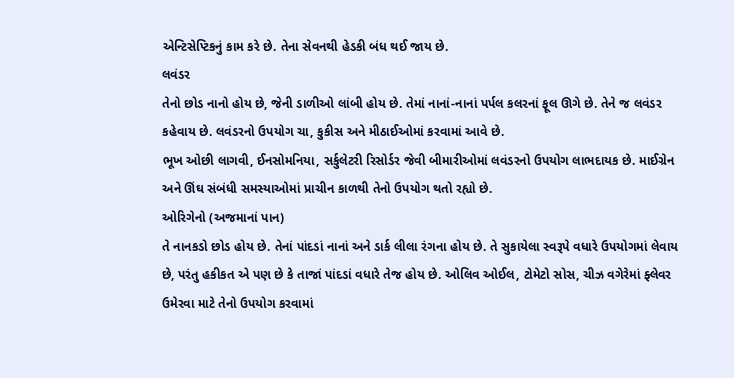એન્ટિસેપ્ટિકનું કામ કરે છે. તેના સેવનથી હેડકી બંધ થઈ જાય છે.
લવંડર
તેનો છોડ નાનો હોય છે, જેની ડાળીઓ લાંબી હોય છે. તેમાં નાનાં-નાનાં પર્પલ કલરનાં ફૂલ ઊગે છે. તેને જ લવંડર કહેવાય છે. લવંડરનો ઉપયોગ ચા, કુકીસ અને મીઠાઈઓમાં કરવામાં આવે છે.
ભૂખ ઓછી લાગવી, ઈનસોમનિયા, સર્કુલેટરી રિસોર્ડર જેવી બીમારીઓમાં લવંડરનો ઉપયોગ લાભદાયક છે. માઈગ્રેન અને ઊંઘ સંબંધી સમસ્યાઓમાં પ્રાચીન કાળથી તેનો ઉપયોગ થતો રહ્યો છે.
ઓરિગેનો (અજમાનાં પાન)
તે નાનકડો છોડ હોય છે. તેનાં પાંદડાં નાનાં અને ડાર્ક લીલા રંગના હોય છે. તે સુકાયેલા સ્વરૂપે વધારે ઉપયોગમાં લેવાય છે, પરંતુ હકીકત એ પણ છે કે તાજાં પાંદડાં વધારે તેજ હોય છે. ઓલિવ ઓઈલ, ટોમેટો સોસ, ચીઝ વગેરેમાં ફ્લેવર ઉમેરવા માટે તેનો ઉપયોગ કરવામાં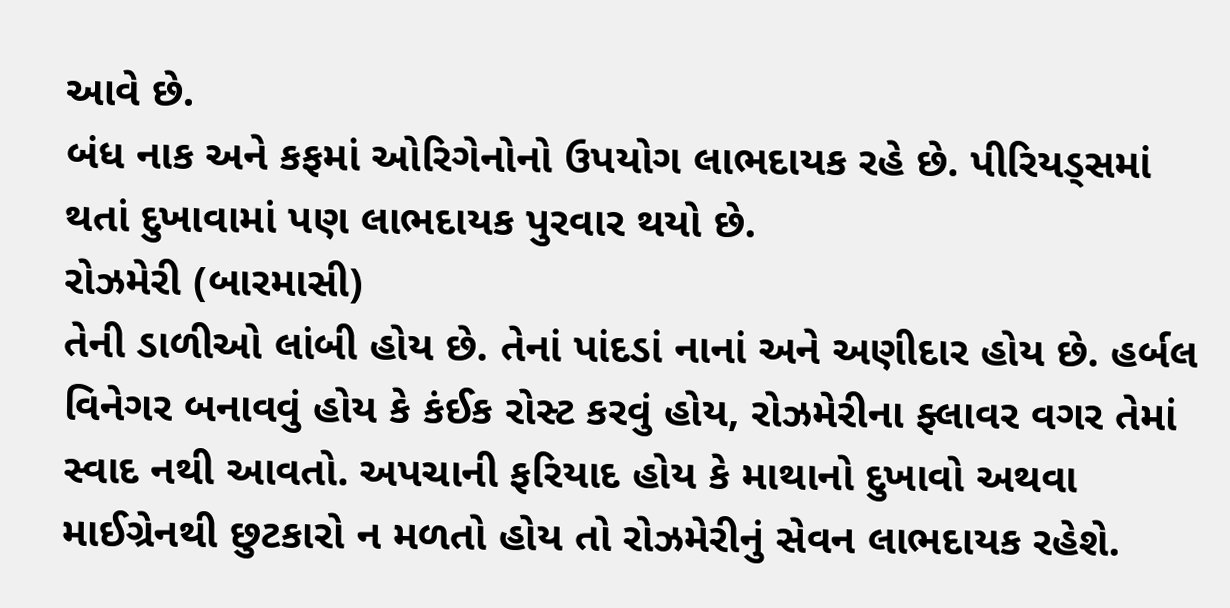આવે છે.
બંધ નાક અને કફમાં ઓરિગેનોનો ઉપયોગ લાભદાયક રહે છે. પીરિયડ્સમાં થતાં દુખાવામાં પણ લાભદાયક પુરવાર થયો છે.
રોઝમેરી (બારમાસી)
તેની ડાળીઓ લાંબી હોય છે. તેનાં પાંદડાં નાનાં અને અણીદાર હોય છે. હર્બલ વિનેગર બનાવવું હોય કે કંઈક રોસ્ટ કરવું હોય, રોઝમેરીના ફ્લાવર વગર તેમાં સ્વાદ નથી આવતો. અપચાની ફરિયાદ હોય કે માથાનો દુખાવો અથવા માઈગ્રેનથી છુટકારો ન મળતો હોય તો રોઝમેરીનું સેવન લાભદાયક રહેશે.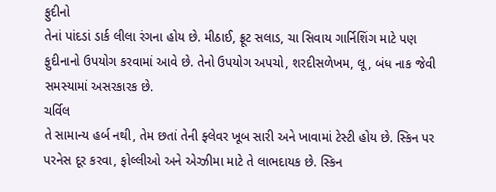ફુદીનો
તેનાં પાંદડાં ડાર્ક લીલા રંગના હોય છે. મીઠાઈ, ફ્રૂટ સલાડ, ચા સિવાય ગાર્નિશિંગ માટે પણ ફુદીનાનો ઉપયોગ કરવામાં આવે છે. તેનો ઉપયોગ અપચો, શરદીસળેખમ, લૂ, બંધ નાક જેવી સમસ્યામાં અસરકારક છે.
ચર્વિલ
તે સામાન્ય હર્બ નથી, તેમ છતાં તેની ફ્લેવર ખૂબ સારી અને ખાવામાં ટેસ્ટી હોય છે. સ્કિન પર પરનેસ દૂર કરવા, ફોલ્લીઓ અને એગ્ઝીમા માટે તે લાભદાયક છે. સ્કિન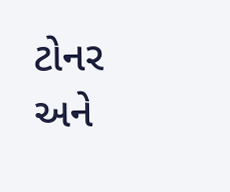ટોનર અને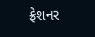ફ્રેશનર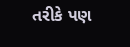તરીકે પણ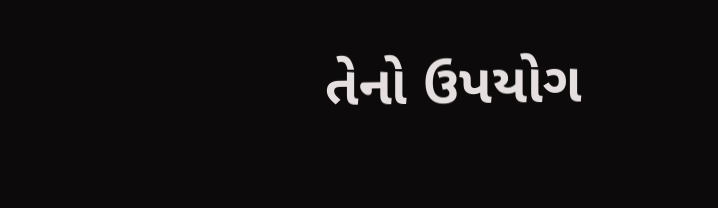તેનો ઉપયોગ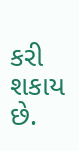કરી શકાય છે.